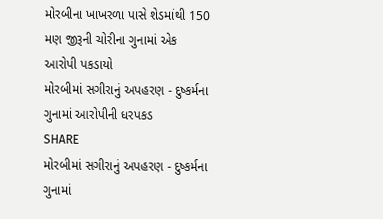મોરબીના ખાખરળા પાસે શેડમાંથી 150 મણ જીરૂની ચોરીના ગુનામાં એક આરોપી પકડાયો
મોરબીમાં સગીરાનું અપહરણ - દુષ્કર્મના ગુનામાં આરોપીની ધરપકડ
SHARE
મોરબીમાં સગીરાનું અપહરણ - દુષ્કર્મના ગુનામાં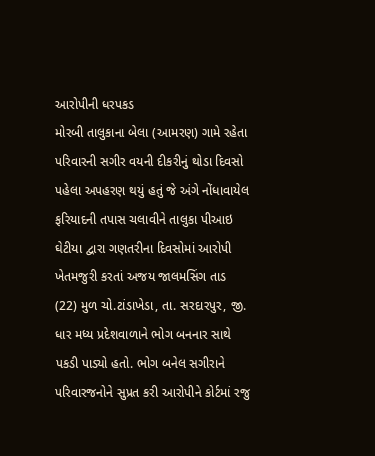આરોપીની ધરપકડ
મોરબી તાલુકાના બેલા (આમરણ) ગામે રહેતા પરિવારની સગીર વયની દીકરીનું થોડા દિવસો પહેલા અપહરણ થયું હતું જે અંગે નોંધાવાયેલ ફરિયાદની તપાસ ચલાવીને તાલુકા પીઆઇ ઘેટીયા દ્વારા ગણતરીના દિવસોમાં આરોપી ખેતમજુરી કરતાં અજય જાલમસિંગ તાડ (22) મુળ ચો.ટાંડાખેડા, તા. સરદારપુર, જી. ધાર મધ્ય પ્રદેશવાળાને ભોગ બનનાર સાથે પકડી પાડ્યો હતો. ભોગ બનેલ સગીરાને પરિવારજનોને સુપ્રત કરી આરોપીને કોર્ટમાં રજુ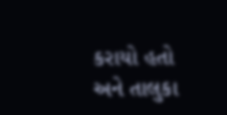કરાયો હતો અને તાલુકા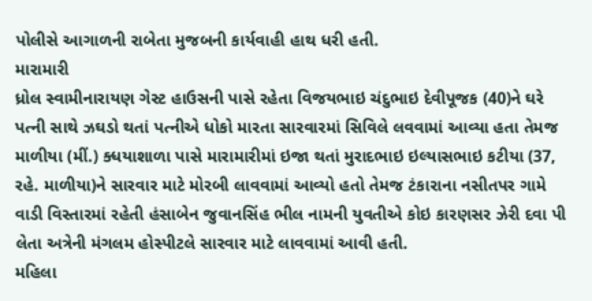પોલીસે આગાળની રાબેતા મુજબની કાર્યવાહી હાથ ધરી હતી.
મારામારી
ધ્રોલ સ્વામીનારાયણ ગેસ્ટ હાઉસની પાસે રહેતા વિજયભાઇ ચંદુભાઇ દેવીપૂજક (40)ને ઘરે પત્ની સાથે ઝઘડો થતાં પત્નીએ ધોકો મારતા સારવારમાં સિવિલે લવવામાં આવ્યા હતા તેમજ માળીયા (મીં.) ક્ધયાશાળા પાસે મારામારીમાં ઇજા થતાં મુરાદભાઇ ઇલ્યાસભાઇ કટીયા (37, રહે. માળીયા)ને સારવાર માટે મોરબી લાવવામાં આવ્યો હતો તેમજ ટંકારાના નસીતપર ગામે વાડી વિસ્તારમાં રહેતી હંસાબેન જુવાનસિંહ ભીલ નામની યુવતીએ કોઇ કારણસર ઝેરી દવા પી લેતા અત્રેની મંગલમ હોસ્પીટલે સારવાર માટે લાવવામાં આવી હતી.
મહિલા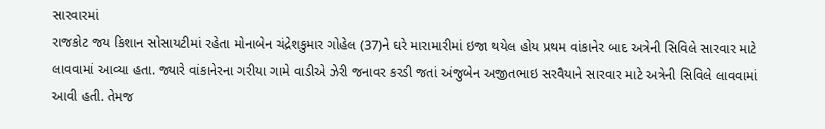સારવારમાં
રાજકોટ જય કિશાન સોસાયટીમાં રહેતા મોનાબેન ચંદ્રેશકુમાર ગોહેલ (37)ને ઘરે મારામારીમાં ઇજા થયેલ હોય પ્રથમ વાંકાનેર બાદ અત્રેની સિવિલે સારવાર માટે લાવવામાં આવ્યા હતા. જ્યારે વાંકાનેરના ગરીયા ગામે વાડીએ ઝેરી જનાવર કરડી જતાં અંજુબેન અજીતભાઇ સરવૈયાને સારવાર માટે અત્રેની સિવિલે લાવવામાં આવી હતી. તેમજ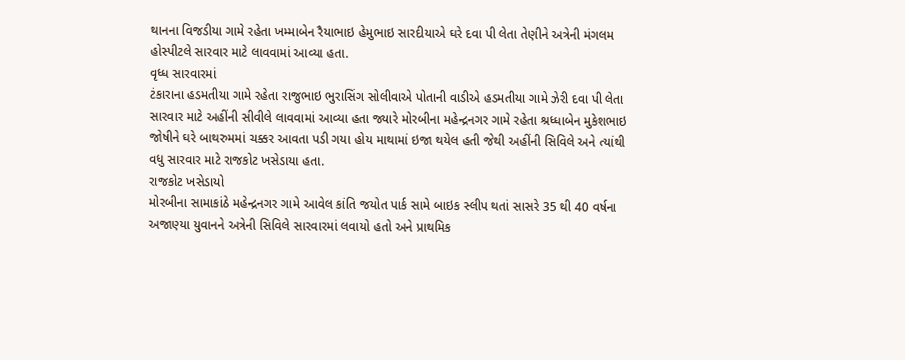થાનના વિજડીયા ગામે રહેતા ખમ્માબેન રૈયાભાઇ હેમુભાઇ સારદીયાએ ઘરે દવા પી લેતા તેણીને અત્રેની મંગલમ હોસ્પીટલે સારવાર માટે લાવવામાં આવ્યા હતા.
વૃધ્ધ સારવારમાં
ટંકારાના હડમતીયા ગામે રહેતા રાજુભાઇ ભુરાસિંગ સોલીવાએ પોતાની વાડીએ હડમતીયા ગામે ઝેરી દવા પી લેતા સારવાર માટે અહીંની સીવીલે લાવવામાં આવ્યા હતા જ્યારે મોરબીના મહેન્દ્રનગર ગામે રહેતા શ્રધ્ધાબેન મુકેશભાઇ જોષીને ઘરે બાથરુમમાં ચક્કર આવતા પડી ગયા હોય માથામાં ઇજા થયેલ હતી જેથી અહીંની સિવિલે અને ત્યાંથી વધુ સારવાર માટે રાજકોટ ખસેડાયા હતા.
રાજકોટ ખસેડાયો
મોરબીના સામાકાંઠે મહેન્દ્રનગર ગામે આવેલ કાંતિ જયોત પાર્ક સામે બાઇક સ્લીપ થતાં સાસરે 35 થી 40 વર્ષના અજાણ્યા યુવાનને અત્રેની સિવિલે સારવારમાં લવાયો હતો અને પ્રાથમિક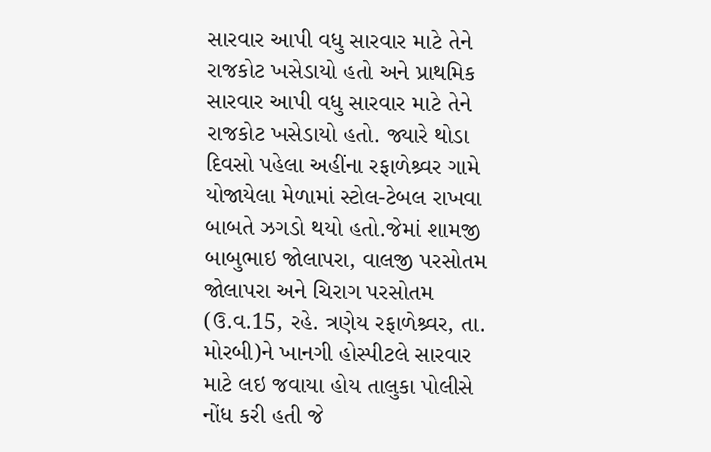સારવાર આપી વધુ સારવાર માટે તેને રાજકોટ ખસેડાયો હતો અને પ્રાથમિક સારવાર આપી વધુ સારવાર માટે તેને રાજકોટ ખસેડાયો હતો. જ્યારે થોડા દિવસો પહેલા અહીંના રફાળેશ્ર્વર ગામે યોજાયેલા મેળામાં સ્ટોલ-ટેબલ રાખવા બાબતે ઝગડો થયો હતો.જેમાં શામજી બાબુભાઇ જોલાપરા, વાલજી પરસોતમ જોલાપરા અને ચિરાગ પરસોતમ (ઉ.વ.15, રહે. ત્રણેય રફાળેશ્ર્વર, તા. મોરબી)ને ખાનગી હોસ્પીટલે સારવાર માટે લઇ જવાયા હોય તાલુકા પોલીસે નોંધ કરી હતી જે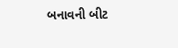બનાવની બીટ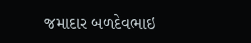જમાદાર બળદેવભાઇ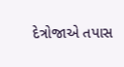દેત્રોજાએ તપાસ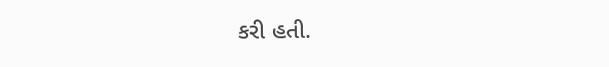કરી હતી.